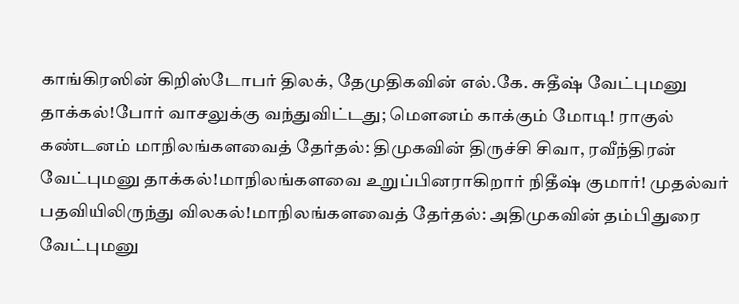காங்கிரஸின் கிறிஸ்டோபர் திலக், தேமுதிகவின் எல்.கே. சுதீஷ் வேட்புமனு தாக்கல்!போர் வாசலுக்கு வந்துவிட்டது; மெளனம் காக்கும் மோடி! ராகுல் கண்டனம் மாநிலங்களவைத் தேர்தல்: திமுகவின் திருச்சி சிவா, ரவீந்திரன் வேட்புமனு தாக்கல்!மாநிலங்களவை உறுப்பினராகிறார் நிதீஷ் குமார்! முதல்வர் பதவியிலிருந்து விலகல்!மாநிலங்களவைத் தேர்தல்: அதிமுகவின் தம்பிதுரை வேட்புமனு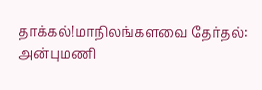தாக்கல்!மாநிலங்களவை தேர்தல்: அன்புமணி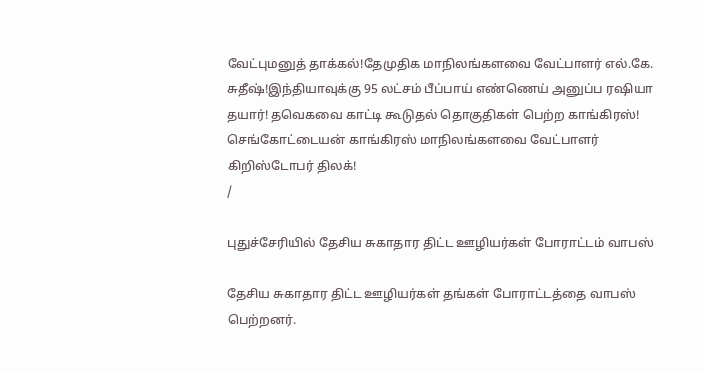வேட்புமனுத் தாக்கல்!தேமுதிக மாநிலங்களவை வேட்பாளர் எல்.கே. சுதீஷ்!இந்தியாவுக்கு 95 லட்சம் பீப்பாய் எண்ணெய் அனுப்ப ரஷியா தயார்! தவெகவை காட்டி கூடுதல் தொகுதிகள் பெற்ற காங்கிரஸ்! செங்கோட்டையன் காங்கிரஸ் மாநிலங்களவை வேட்பாளர் கிறிஸ்டோபர் திலக்!
/

புதுச்சேரியில் தேசிய சுகாதார திட்ட ஊழியர்கள் போராட்டம் வாபஸ்

தேசிய சுகாதார திட்ட ஊழியர்கள் தங்கள் போராட்டத்தை வாபஸ் பெற்றனர்.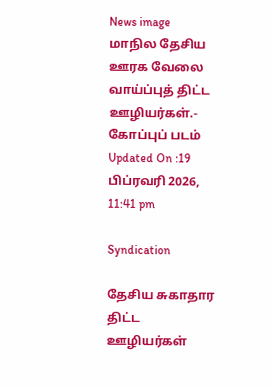News image
மாநில தேசிய ஊரக வேலை வாய்ப்புத் திட்ட ஊழியர்கள்.- கோப்புப் படம்
Updated On :19 பிப்ரவரி 2026, 11:41 pm

Syndication

தேசிய சுகாதார திட்ட ஊழியர்கள்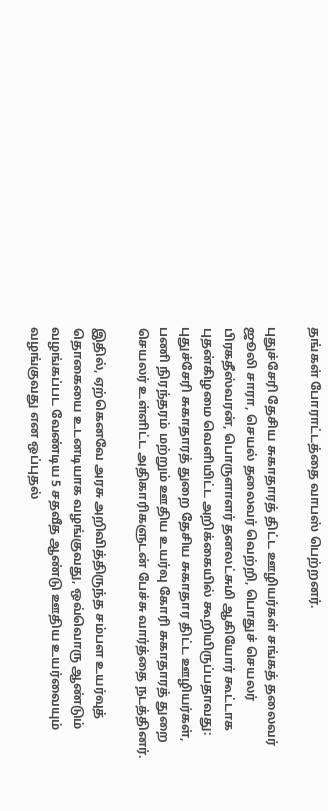தங்கள் போராட்டத்தை வாபஸ் பெற்றனர்.

புதுச்சேரி தேசிய சுகாதாரத் திட்ட ஊழியர்கள் சங்கத் தலைவர் ஜூலி சாரா, செயல் தலைவர் வெற்றி, பொதுச் செயலர் பிரகதீஸ்வரன், பொருளாளர் தனலட்சுமி ஆகியோர் கூட்டாக புதன்கிழமை வெளியிட்ட அறிக்கையில் கூறியிருப்பதாவது: புதுச்சேரி சுகாதாரத் துறை தேசிய சுகாதார திட்ட ஊழியர்கள், பணி நிரந்தரம் மற்றும் ஊதிய உயர்வு கோரி சுகாதாரத் துறை செயலர் உள்ளிட்ட அதிகாரிகளுடன் பேச்சு வார்த்தை நடத்தினர்.

இதில், ஏற்கெனவே அரசு அறிவித்திருந்த சம்பள உயர்வுத் தொகையை உடனடியாக வழங்குவது, ஒவ்வொரு ஆண்டும் வழங்கப்பட வேண்டிய 5 சதவீத ஆண்டு ஊதிய உயர்வையும் வழங்குவது என ஒப்புதல்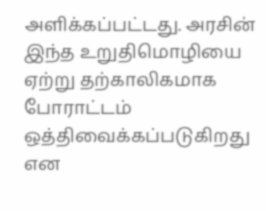அளிக்கப்பட்டது. அரசின் இந்த உறுதிமொழியை ஏற்று தற்காலிகமாக போராட்டம் ஒத்திவைக்கப்படுகிறது என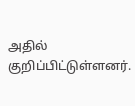அதில் குறிப்பிட்டுள்ளனர்.